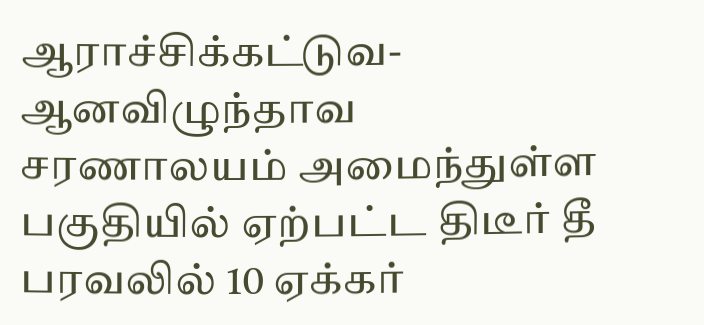ஆராச்சிக்கட்டுவ-ஆனவிழுந்தாவ சரணாலயம் அமைந்துள்ள பகுதியில் ஏற்பட்ட திடீர் தீ பரவலில் 10 ஏக்கர்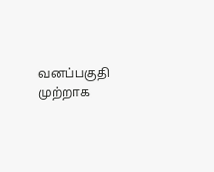வனப்பகுதி முற்றாக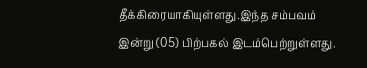தீக்கிரையாகியுள்ளது.இந்த சம்பவம் இன்று (05) பிற்பகல் இடம்பெற்றுள்ளது.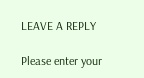LEAVE A REPLY

Please enter your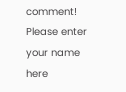comment!
Please enter your name here